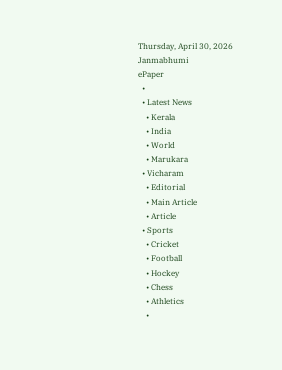Thursday, April 30, 2026
Janmabhumi
ePaper
  •
  • Latest News
    • Kerala
    • India
    • World
    • Marukara
  • Vicharam
    • Editorial
    • Main Article
    • Article
  • Sports
    • Cricket
    • Football
    • Hockey
    • Chess
    • Athletics
    •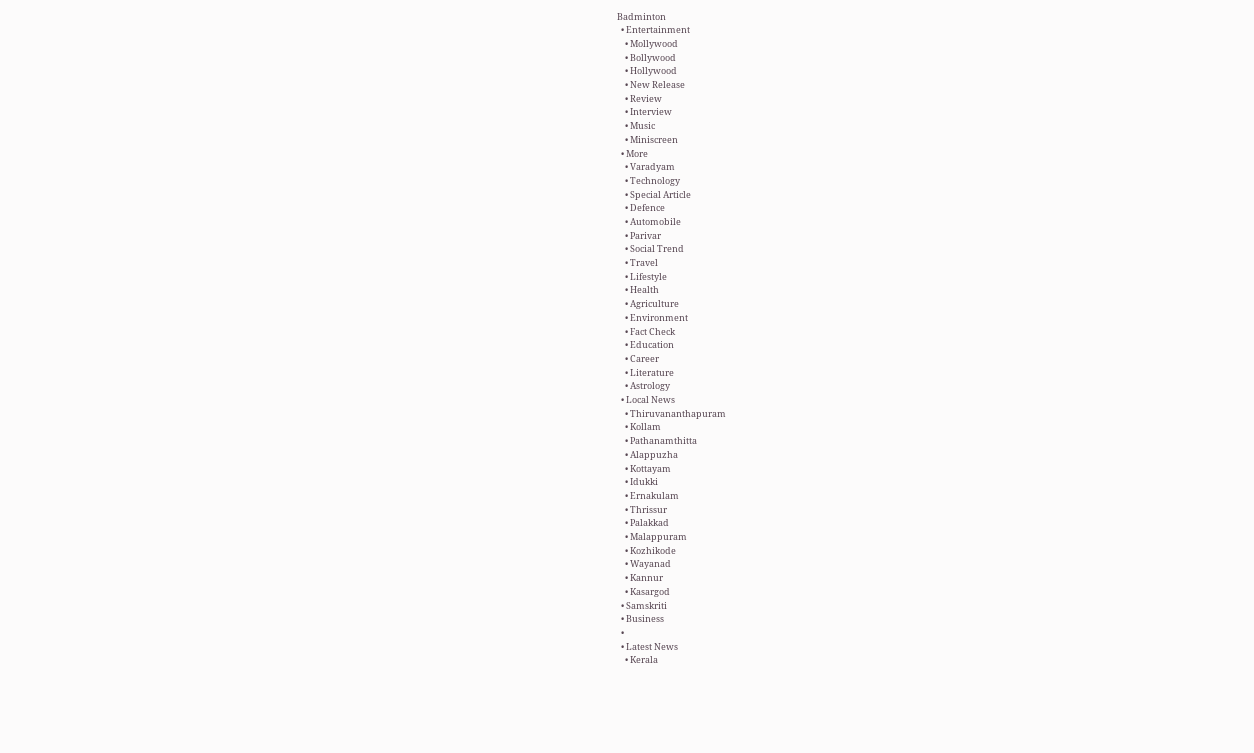Badminton
  • Entertainment
    • Mollywood
    • Bollywood
    • Hollywood
    • New Release
    • Review
    • Interview
    • Music
    • Miniscreen
  • More
    • Varadyam
    • Technology
    • Special Article
    • Defence
    • Automobile
    • Parivar
    • Social Trend
    • Travel
    • Lifestyle
    • Health
    • Agriculture
    • Environment
    • Fact Check
    • Education
    • Career
    • Literature
    • Astrology
  • Local News
    • Thiruvananthapuram
    • Kollam
    • Pathanamthitta
    • Alappuzha
    • Kottayam
    • Idukki
    • Ernakulam
    • Thrissur
    • Palakkad
    • Malappuram
    • Kozhikode
    • Wayanad
    • Kannur
    • Kasargod
  • Samskriti
  • Business
  •
  • Latest News
    • Kerala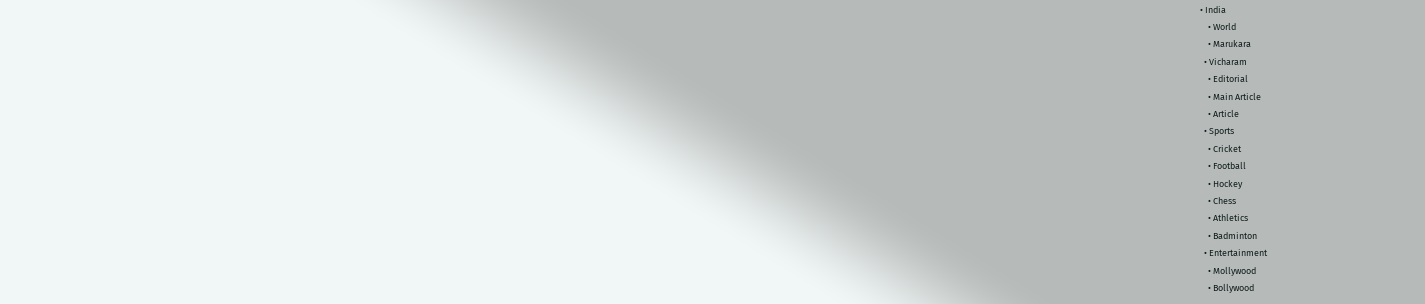• India
    • World
    • Marukara
  • Vicharam
    • Editorial
    • Main Article
    • Article
  • Sports
    • Cricket
    • Football
    • Hockey
    • Chess
    • Athletics
    • Badminton
  • Entertainment
    • Mollywood
    • Bollywood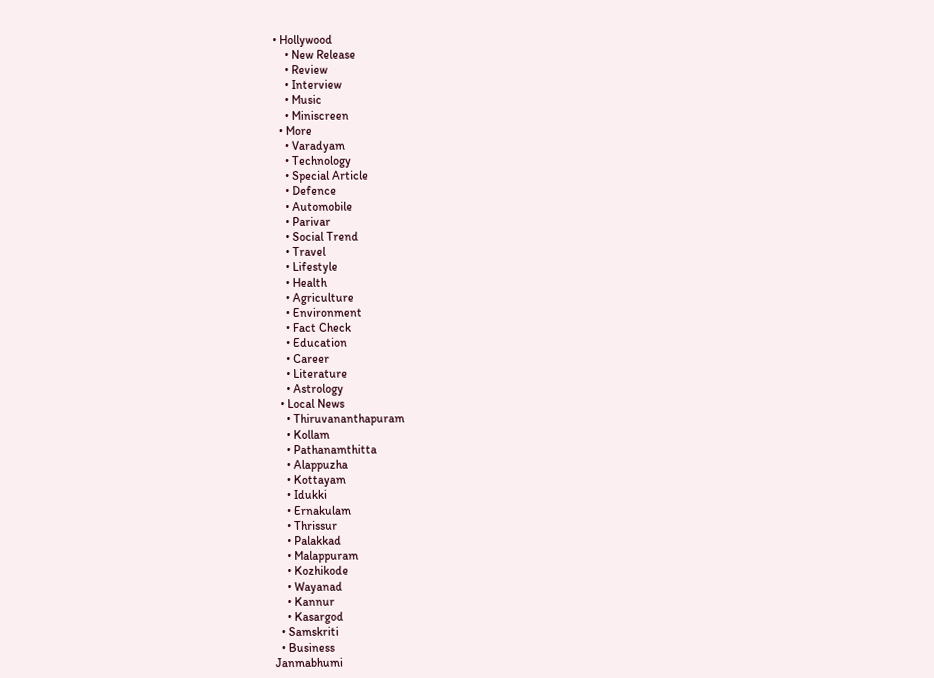• Hollywood
    • New Release
    • Review
    • Interview
    • Music
    • Miniscreen
  • More
    • Varadyam
    • Technology
    • Special Article
    • Defence
    • Automobile
    • Parivar
    • Social Trend
    • Travel
    • Lifestyle
    • Health
    • Agriculture
    • Environment
    • Fact Check
    • Education
    • Career
    • Literature
    • Astrology
  • Local News
    • Thiruvananthapuram
    • Kollam
    • Pathanamthitta
    • Alappuzha
    • Kottayam
    • Idukki
    • Ernakulam
    • Thrissur
    • Palakkad
    • Malappuram
    • Kozhikode
    • Wayanad
    • Kannur
    • Kasargod
  • Samskriti
  • Business
Janmabhumi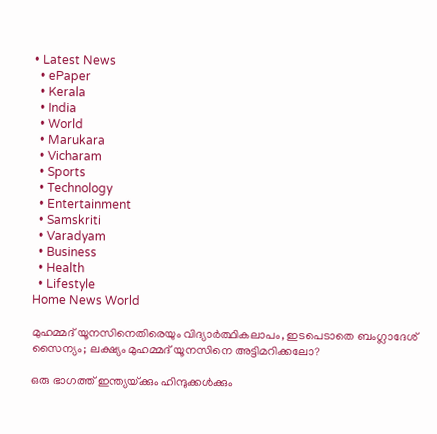• Latest News
  • ePaper
  • Kerala
  • India
  • World
  • Marukara
  • Vicharam
  • Sports
  • Technology
  • Entertainment
  • Samskriti
  • Varadyam
  • Business
  • Health
  • Lifestyle
Home News World

മുഹമ്മദ് യൂനസിനെതിരെയും വിദ്യാര്‍ത്ഥികലാപം, ഇടപെടാതെ ബംഗ്ലാദേശ് സൈന്യം; ലക്ഷ്യം മുഹമ്മദ് യൂനസിനെ അട്ടിമറിക്കലോ?

ഒരു ഭാഗത്ത് ഇന്ത്യയ്‌ക്കും ഹിന്ദുക്കള്‍ക്കും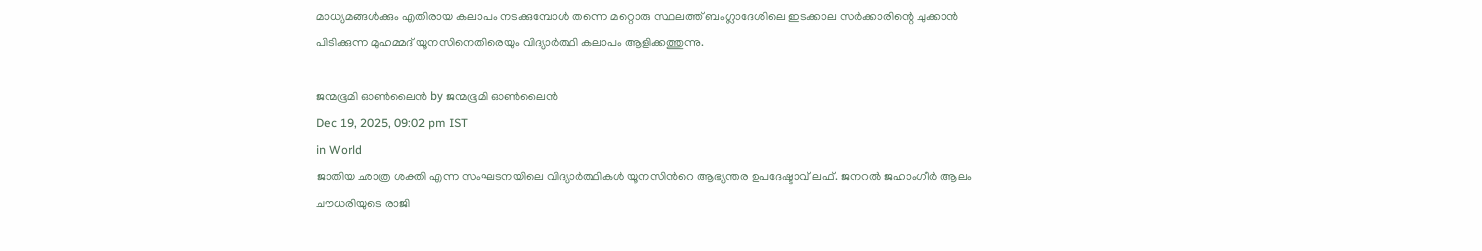മാധ്യമങ്ങള്‍ക്കും എതിരായ കലാപം നടക്കുമ്പോള്‍ തന്നെ മറ്റൊരു സ്ഥലത്ത് ബംഗ്ലാദേശിലെ ഇടക്കാല സര്‍ക്കാരിന്റെ ചുക്കാന്‍ പിടിക്കുന്ന മുഹമ്മദ് യൂനസിനെതിരെയും വിദ്യാര്‍ത്ഥി കലാപം ആളിക്കത്തുന്നു.

ജന്മഭൂമി ഓണ്‍ലൈന്‍ by ജന്മഭൂമി ഓണ്‍ലൈന്‍
Dec 19, 2025, 09:02 pm IST
in World
ജാതിയ ഛാത്ര ശക്തി എന്ന സംഘടനയിലെ വിദ്യാര്‍ത്ഥികള്‍ യൂനസിന്‍റെ ആഭ്യന്തര ഉപദേഷ്ടാവ് ലഫ്. ജനറല്‍ ജഹാംഗീര്‍ ആലം ചൗധരിയുടെ രാജി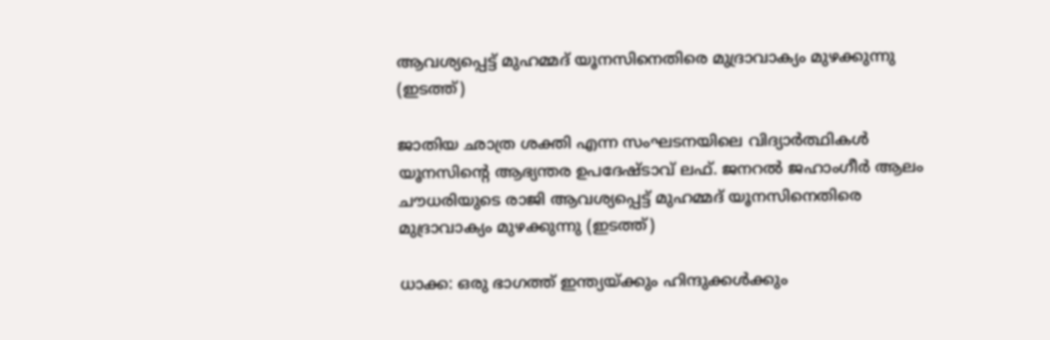ആവശ്യപ്പെട്ട് മുഹമ്മദ് യൂനസിനെതിരെ മുദ്രാവാക്യം മുഴക്കുന്നു (ഇടത്ത്)

ജാതിയ ഛാത്ര ശക്തി എന്ന സംഘടനയിലെ വിദ്യാര്‍ത്ഥികള്‍ യൂനസിന്‍റെ ആഭ്യന്തര ഉപദേഷ്ടാവ് ലഫ്. ജനറല്‍ ജഹാംഗീര്‍ ആലം ചൗധരിയുടെ രാജി ആവശ്യപ്പെട്ട് മുഹമ്മദ് യൂനസിനെതിരെ മുദ്രാവാക്യം മുഴക്കുന്നു (ഇടത്ത്)

ധാക്ക: ഒരു ഭാഗത്ത് ഇന്ത്യയ്‌ക്കും ഹിന്ദുക്കള്‍ക്കും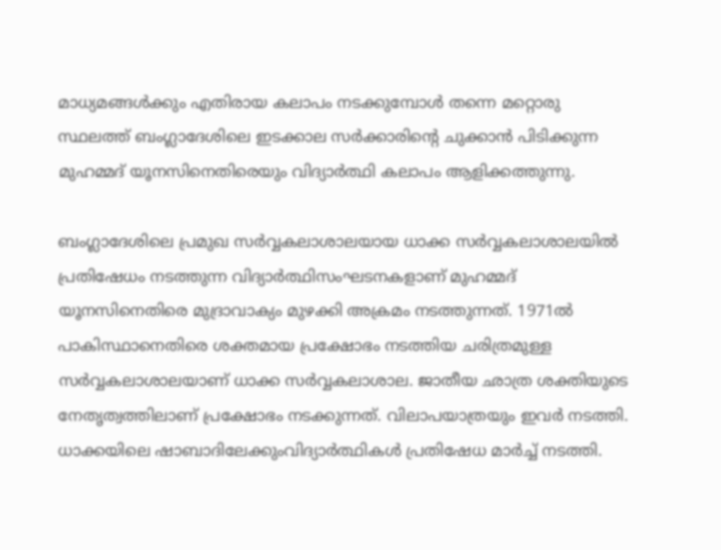മാധ്യമങ്ങള്‍ക്കും എതിരായ കലാപം നടക്കുമ്പോള്‍ തന്നെ മറ്റൊരു സ്ഥലത്ത് ബംഗ്ലാദേശിലെ ഇടക്കാല സര്‍ക്കാരിന്റെ ചുക്കാന്‍ പിടിക്കുന്ന മുഹമ്മദ് യൂനസിനെതിരെയും വിദ്യാര്‍ത്ഥി കലാപം ആളിക്കത്തുന്നു.

ബംഗ്ലാദേശിലെ പ്രമുഖ സര്‍വ്വകലാശാലയായ ധാക്ക സര്‍വ്വകലാശാലയില്‍ പ്രതിഷേധം നടത്തുന്ന വിദ്യാര്‍ത്ഥിസംഘടനകളാണ് മുഹമ്മദ് യൂനസിനെതിരെ മുദ്രാവാക്യം മുഴക്കി അക്രമം നടത്തുന്നത്. 1971ല്‍ പാകിസ്ഥാനെതിരെ ശക്തമായ പ്രക്ഷോഭം നടത്തിയ ചരിത്രമുള്ള സര്‍വ്വകലാശാലയാണ് ധാക്ക സര്‍വ്വകലാശാല. ജാതീയ ഛാത്ര ശക്തിയുടെ നേതൃത്വത്തിലാണ് പ്രക്ഷോഭം നടക്കുന്നത്. വിലാപയാത്രയും ഇവര്‍ നടത്തി. ധാക്കയിലെ ഷാബാദിലേക്കുംവിദ്യാര്‍ത്ഥികള്‍ പ്രതിഷേധ മാര്‍ച്ച് നടത്തി.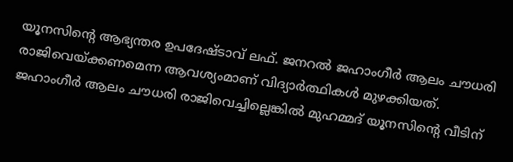യൂനസിന്റെ ആഭ്യന്തര ഉപദേഷ്ടാവ് ലഫ്. ജനറല്‍ ജഹാംഗീര്‍ ആലം ചൗധരി രാജിവെയ്‌ക്കണമെന്ന ആവശ്യംമാണ് വിദ്യാര്‍ത്ഥികള്‍ മുഴക്കിയത്. ജഹാംഗീര്‍ ആലം ചൗധരി രാജിവെച്ചില്ലെങ്കില്‍ മുഹമ്മദ് യൂനസിന്റെ വീടിന്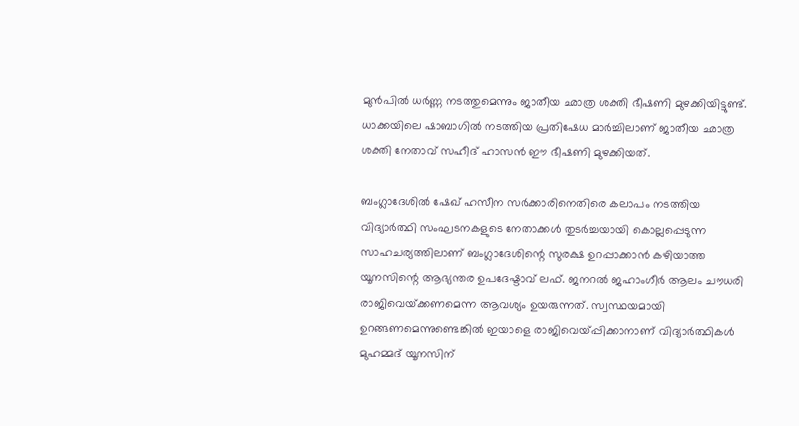മുന്‍പില്‍ ധര്‍ണ്ണ നടത്തുമെന്നും ജാതീയ ഛാത്ര ശക്തി ഭീഷണി മുഴക്കിയിട്ടുണ്ട്. ധാക്കയിലെ ഷാബാഗില്‍ നടത്തിയ പ്രതിഷേധ മാര്‍ച്ചിലാണ് ജാതീയ ഛാത്ര ശക്തി നേതാവ് സഹീദ് ഹാസന്‍ ഈ ഭീഷണി മുഴക്കിയത്.

ബംഗ്ലാദേശില്‍ ഷേഖ് ഹസീന സര്‍ക്കാരിനെതിരെ കലാപം നടത്തിയ വിദ്യാര്‍ത്ഥി സംഘടനകളുടെ നേതാക്കള്‍ തുടര്‍ച്ചയായി കൊല്ലപ്പെടുന്ന സാഹചര്യത്തിലാണ് ബംഗ്ലാദേശിന്റെ സുരക്ഷ ഉറപ്പാക്കാന്‍ കഴിയാത്ത യൂനസിന്റെ ആഭ്യന്തര ഉപദേഷ്ടാവ് ലഫ്. ജനറല്‍ ജഹാംഗീര്‍ ആലം ചൗധരി രാജിവെയ്‌ക്കണമെന്ന ആവശ്യം ഉയരുന്നത്. സ്വസ്ഥയമായി ഉറങ്ങണമെന്നുണ്ടെങ്കില്‍ ഇയാളെ രാജിവെയ്‌പ്പിക്കാനാണ് വിദ്യാര്‍ത്ഥികള്‍ മുഹമ്മദ് യൂനസിന്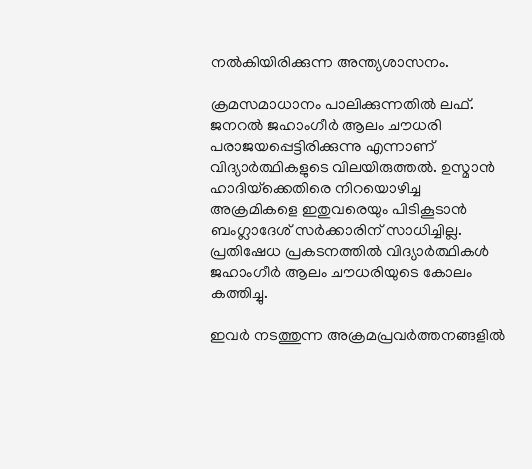നല്‍കിയിരിക്കുന്ന അന്ത്യശാസനം.

ക്രമസമാധാനം പാലിക്കുന്നതില്‍ ലഫ്. ജനറല്‍ ജഹാംഗീര്‍ ആലം ചൗധരി പരാജയപ്പെട്ടിരിക്കുന്നു എന്നാണ് വിദ്യാര്‍ത്ഥികളുടെ വിലയിരുത്തല്‍. ഉസ്മാന്‍ ഹാദിയ്‌ക്കെതിരെ നിറയൊഴിച്ച അക്രമികളെ ഇതുവരെയും പിടികൂടാന്‍ ബംഗ്ലാദേശ് സര്‍ക്കാരിന് സാധിച്ചില്ല. പ്രതിഷേധ പ്രകടനത്തില്‍ വിദ്യാര്‍ത്ഥികള്‍ ജഹാംഗീര്‍ ആലം ചൗധരിയുടെ കോലം കത്തിച്ചു.

ഇവര്‍ നടത്തുന്ന അക്രമപ്രവര്‍ത്തനങ്ങളില്‍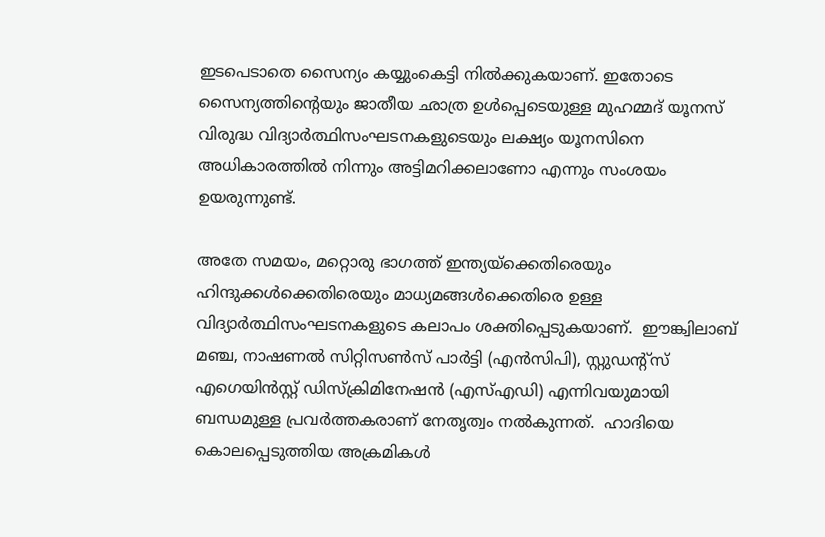ഇടപെടാതെ സൈന്യം കയ്യുംകെട്ടി നില്‍ക്കുകയാണ്. ഇതോടെ സൈന്യത്തിന്റെയും ജാതീയ ഛാത്ര ഉള്‍പ്പെടെയുള്ള മുഹമ്മദ് യൂനസ് വിരുദ്ധ വിദ്യാര്‍ത്ഥിസംഘടനകളുടെയും ലക്ഷ്യം യൂനസിനെ അധികാരത്തില്‍ നിന്നും അട്ടിമറിക്കലാണോ എന്നും സംശയം ഉയരുന്നുണ്ട്.

അതേ സമയം, മറ്റൊരു ഭാഗത്ത് ഇന്ത്യയ്‌ക്കെതിരെയും ഹിന്ദുക്കള്‍ക്കെതിരെയും മാധ്യമങ്ങള്‍ക്കെതിരെ ഉള്ള വിദ്യാര്‍ത്ഥിസംഘടനകളുടെ കലാപം ശക്തിപ്പെടുകയാണ്.  ഈങ്ക്വിലാബ് മഞ്ച, നാഷണൽ സിറ്റിസൺസ് പാർട്ടി (എൻസിപി), സ്റ്റുഡന്റ്സ് എഗെയിൻസ്റ്റ് ഡിസ്ക്രിമിനേഷൻ (എസ്എഡി) എന്നിവയുമായി ബന്ധമുള്ള പ്രവർത്തകരാണ് നേതൃത്വം നൽകുന്നത്.  ഹാദിയെ കൊലപ്പെടുത്തിയ അക്രമികൾ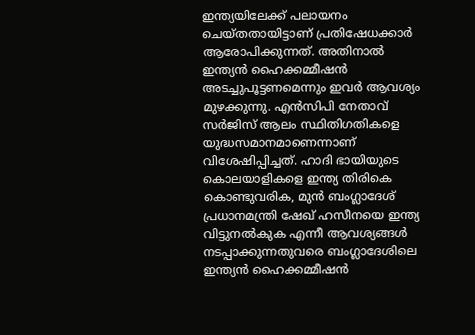ഇന്ത്യയിലേക്ക് പലായനം ചെയ്തതായിട്ടാണ് പ്രതിഷേധക്കാർ ആരോപിക്കുന്നത്. അതിനാൽ ഇന്ത്യൻ ഹൈക്കമ്മീഷൻ അടച്ചുപൂട്ടണമെന്നും ഇവര്‍ ആവശ്യം മുഴക്കുന്നു. എൻസിപി നേതാവ് സർജിസ് ആലം സ്ഥിതിഗതികളെ യുദ്ധസമാനമാണെന്നാണ് വിശേഷിപ്പിച്ചത്. ഹാദി ഭായിയുടെ കൊലയാളികളെ ഇന്ത്യ തിരികെ കൊണ്ടുവരിക, മുന്‍ ബംഗ്ലാദേശ് പ്രധാനമന്ത്രി ഷേഖ് ഹസീനയെ ഇന്ത്യ വിട്ടുനല്‍കുക എന്നീ ആവശ്യങ്ങള്‍ നടപ്പാക്കുന്നതുവരെ ബംഗ്ലാദേശിലെ ഇന്ത്യൻ ഹൈക്കമ്മീഷൻ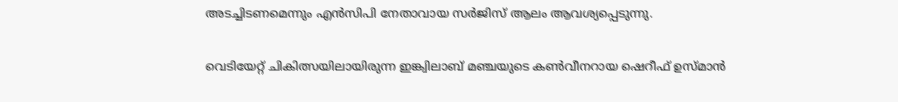അടച്ചിടണമെന്നും എൻസിപി നേതാവായ സർജിസ് ആലം ആവശ്യപ്പെടുന്നു.

വെടിയേറ്റ് ചികിത്സയിലായിരുന്ന ഇങ്ക്വിലാബ് മഞ്ചയുടെ കൺവീനറായ ഷെറീഫ് ഉസ്മാന്‍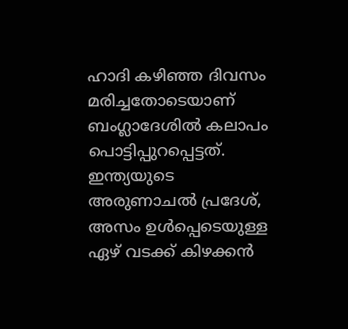ഹാദി കഴിഞ്ഞ ദിവസം മരിച്ചതോടെയാണ് ബംഗ്ലാദേശില്‍ കലാപം പൊട്ടിപ്പുറപ്പെട്ടത്. ഇന്ത്യയുടെ അരുണാചല്‍ പ്രദേശ്, അസം ഉള്‍പ്പെടെയുള്ള ഏഴ് വടക്ക് കിഴക്കന്‍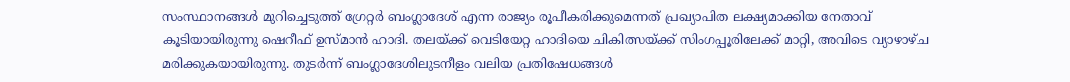സംസ്ഥാനങ്ങള്‍ മുറിച്ചെടുത്ത് ഗ്രേറ്റര്‍ ബംഗ്ലാദേശ് എന്ന രാജ്യം രൂപീകരിക്കുമെന്നത് പ്രഖ്യാപിത ലക്ഷ്യമാക്കിയ നേതാവ് കൂടിയായിരുന്നു ഷെറീഫ് ഉസ്മാന്‍ ഹാദി. തലയ്‌ക്ക് വെടിയേറ്റ ഹാദിയെ ചികിത്സയ്‌ക്ക് സിംഗപ്പൂരിലേക്ക് മാറ്റി, അവിടെ വ്യാഴാഴ്ച മരിക്കുകയായിരുന്നു. തുടർന്ന് ബംഗ്ലാദേശിലുടനീളം വലിയ പ്രതിഷേധങ്ങൾ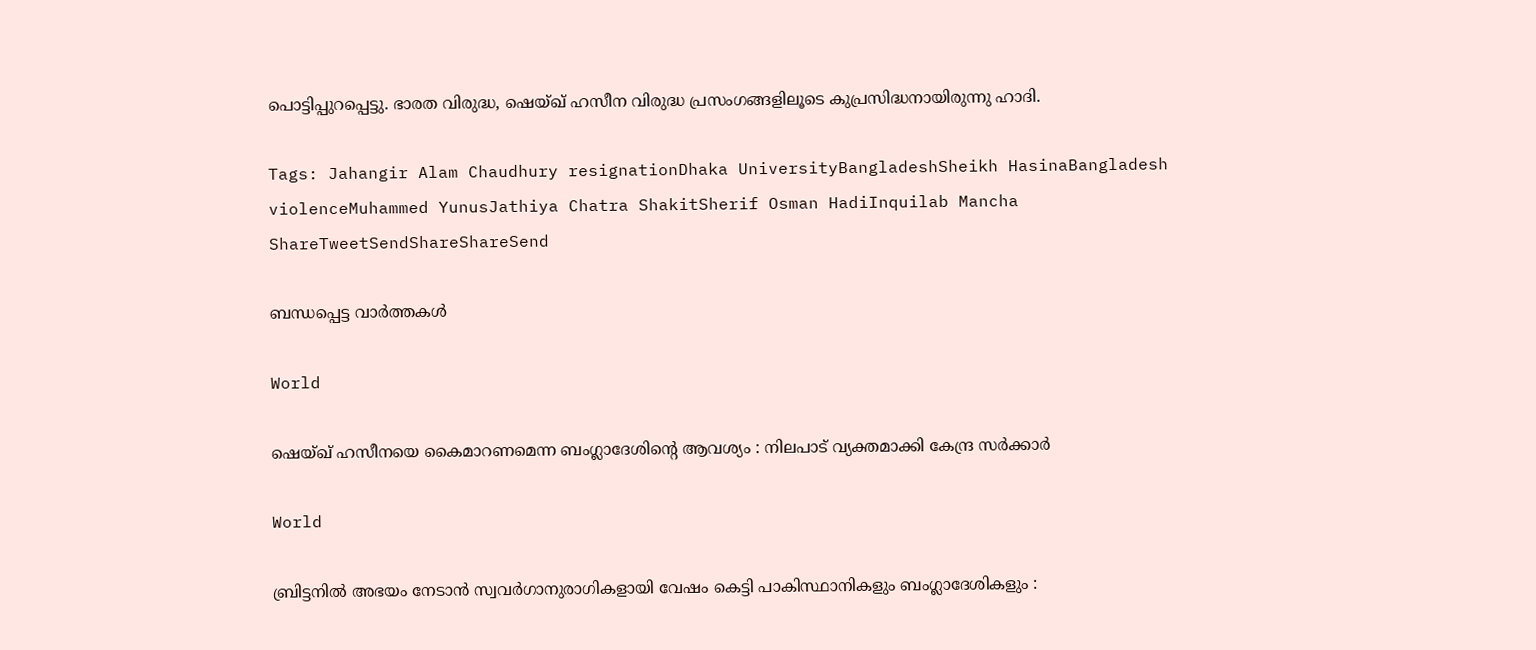പൊട്ടിപ്പുറപ്പെട്ടു. ഭാരത വിരുദ്ധ, ഷെയ്ഖ് ഹസീന വിരുദ്ധ പ്രസംഗങ്ങളിലൂടെ കുപ്രസിദ്ധനായിരുന്നു ഹാദി.

Tags: Jahangir Alam Chaudhury resignationDhaka UniversityBangladeshSheikh HasinaBangladesh violenceMuhammed YunusJathiya Chatra ShakitSherif Osman HadiInquilab Mancha
ShareTweetSendShareShareSend

ബന്ധപ്പെട്ട വാര്‍ത്തകള്‍

World

ഷെയ്ഖ് ഹസീനയെ കൈമാറണമെന്ന ബംഗ്ലാദേശിന്റെ ആവശ്യം : നിലപാട് വ്യക്തമാക്കി കേന്ദ്ര സർക്കാർ

World

ബ്രിട്ടനിൽ അഭയം നേടാൻ സ്വവർഗാനുരാഗികളായി വേഷം കെട്ടി പാകിസ്ഥാനികളും ബംഗ്ലാദേശികളും :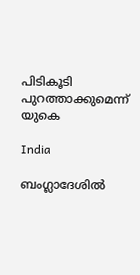പിടികൂടി പുറത്താക്കുമെന്ന് യുകെ

India

ബംഗ്ലാദേശിൽ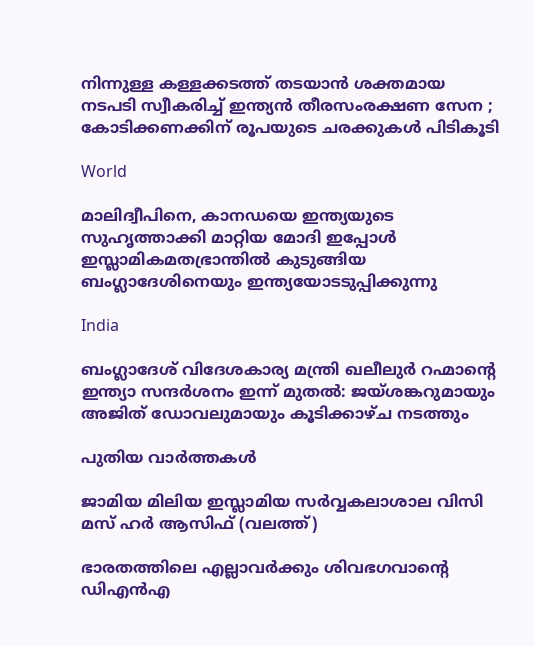നിന്നുള്ള കള്ളക്കടത്ത് തടയാൻ ശക്തമായ നടപടി സ്വീകരിച്ച് ഇന്ത്യൻ തീരസംരക്ഷണ സേന ; കോടിക്കണക്കിന് രൂപയുടെ ചരക്കുകൾ പിടികൂടി

World

മാലിദ്വീപിനെ, കാനഡയെ ഇന്ത്യയുടെ സുഹൃത്താക്കി മാറ്റിയ മോദി ഇപ്പോള്‍ ഇസ്ലാമികമതഭ്രാന്തില്‍ കുടുങ്ങിയ ബംഗ്ലാദേശിനെയും ഇന്ത്യയോടടുപ്പിക്കുന്നു

India

ബംഗ്ലാദേശ് വിദേശകാര്യ മന്ത്രി ഖലീലുർ റഹ്മാന്റെ ഇന്ത്യാ സന്ദർശനം ഇന്ന് മുതൽ: ജയ്ശങ്കറുമായും അജിത് ഡോവലുമായും കൂടിക്കാഴ്ച നടത്തും

പുതിയ വാര്‍ത്തകള്‍

ജാമിയ മിലിയ ഇസ്ലാമിയ സര്‍വ്വകലാശാല വിസി മസ് ഹര്‍ ആസിഫ് (വലത്ത്)

ഭാരതത്തിലെ എല്ലാവര്‍ക്കും ശിവഭഗവാന്റെ ഡിഎന്‍എ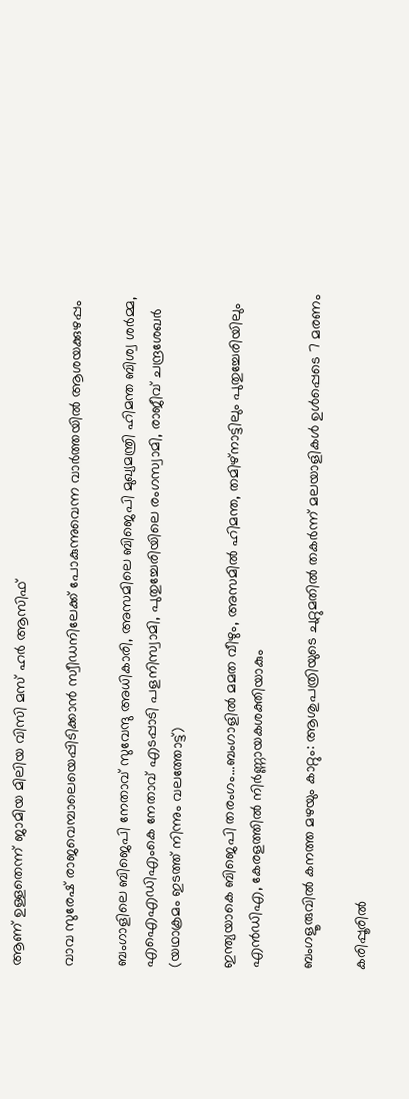ആണ് ഉള്ളതെന്ന് ജാമിയ മിലിയ വിസി മസ് ഹര്‍ ആസിഫ്

വാവ സുരേഷ് രാജവെമ്പാലെയെപ്പിടിക്കാന്‍ സ്വീഡനിലേക്ക് പോകുന്നുവെന്ന വാര്‍ത്തയില്‍ ആശയക്കുഴപ്പം

ബംഗാളിലെ ബിജെപി നേതാവ് സുവേന്ദു അധികാരി, അസമിലെ ബിജെപി മുഖ്യമന്ത്രി ഹിമന്ത ബിശ്വ ശര്‍മ്മ, എഐഎഡിഎംകെ നേതാവ് എടപ്പാടി പളനിസ്വാമി, പുതുച്ചേരിയിലെ രംഗസ്വാമി, രാജീവ് ചന്ദ്രശേഖര്‍ (യഥാക്രമം ഇടത്ത് നിന്നും വലത്തോട്ട്)

ഇന്ത്യയാകെ ബിജെപി തരംഗം…ബംഗാളില്‍ മമത വീഴും, അസമില്‍ ഹിമന്ത, തമിഴ്നാട്ടിലും പുതുച്ചേരിയിലും എന്‍ഡിഎ, കേരളത്തില്‍ നിര്‍ണ്ണായകശക്തിയാകും

ബംഗളൂരുവില്‍ കനത്ത മഴയും കാറ്റും: ആശുപത്രിയുടെ ചുറ്റുമതില്‍ തകര്‍ന്ന് മലയാളികള്‍ ഉള്‍പ്പെടെ 7 മരണം

കരിപ്പൂരില്‍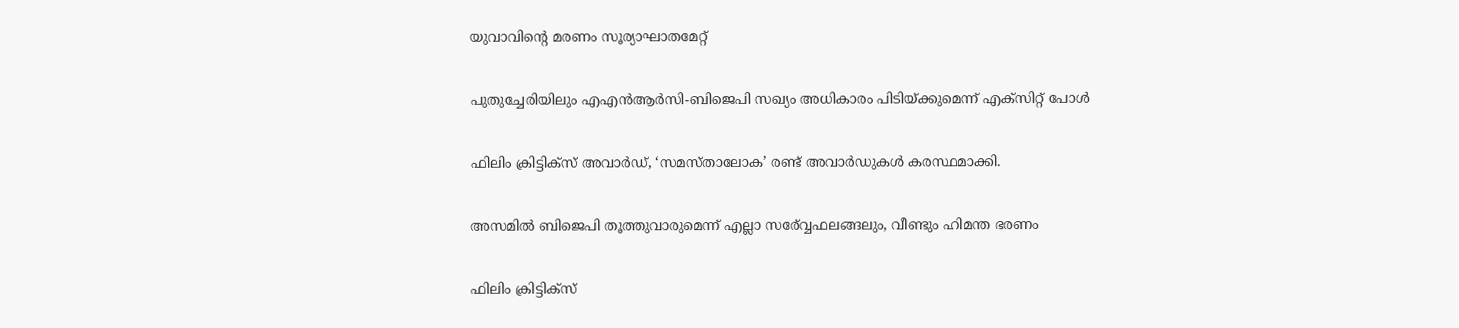യുവാവിന്റെ മരണം സൂര്യാഘാതമേറ്റ്

പുതുച്ചേരിയിലും എഎന്‍ആര്‍സി-ബിജെപി സഖ്യം അധികാരം പിടിയ്‌ക്കുമെന്ന് എക്സിറ്റ് പോള്‍

ഫിലിം ക്രിട്ടിക്സ് അവാർഡ്, ‘സമസ്താലോക’ രണ്ട് അവാർഡുകൾ കരസ്ഥമാക്കി.

അസമില്‍ ബിജെപി തൂത്തുവാരുമെന്ന് എല്ലാ സര‍്വ്വേഫലങ്ങലും, വീണ്ടും ഹിമന്ത ഭരണം

ഫിലിം ക്രിട്ടിക്സ്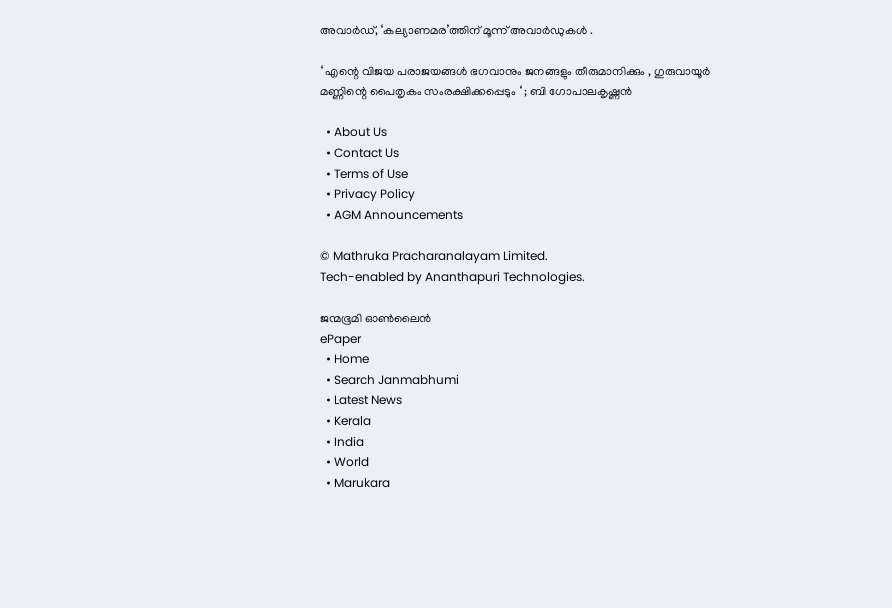അവാർഡ്, ‘കല്യാണമര’ത്തിന് മൂന്ന് അവാർഡുകൾ .

‘ എന്റെ വിജയ പരാജയങ്ങൾ ഭഗവാനും ജനങ്ങളും തീരുമാനിക്കും , ഗുരുവായൂർ മണ്ണിന്റെ പൈതൃകം സംരക്ഷിക്കപ്പെടും ‘ ; ബി ഗോപാലകൃഷ്ണൻ

  • About Us
  • Contact Us
  • Terms of Use
  • Privacy Policy
  • AGM Announcements

© Mathruka Pracharanalayam Limited.
Tech-enabled by Ananthapuri Technologies.

ജന്മഭൂമി ഓണ്‍ലൈന്‍
ePaper
  • Home
  • Search Janmabhumi
  • Latest News
  • Kerala
  • India
  • World
  • Marukara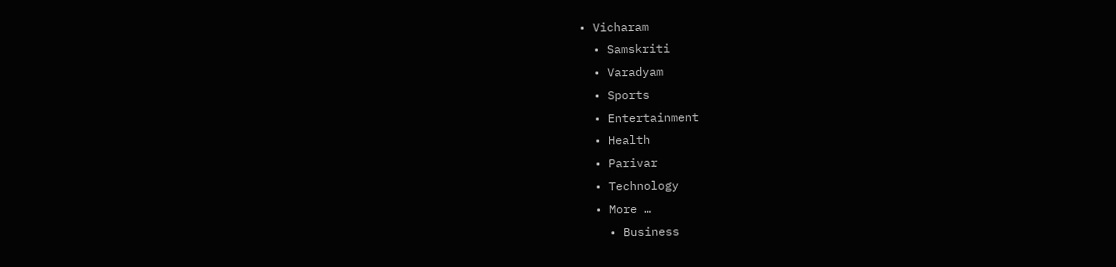• Vicharam
  • Samskriti
  • Varadyam
  • Sports
  • Entertainment
  • Health
  • Parivar
  • Technology
  • More …
    • Business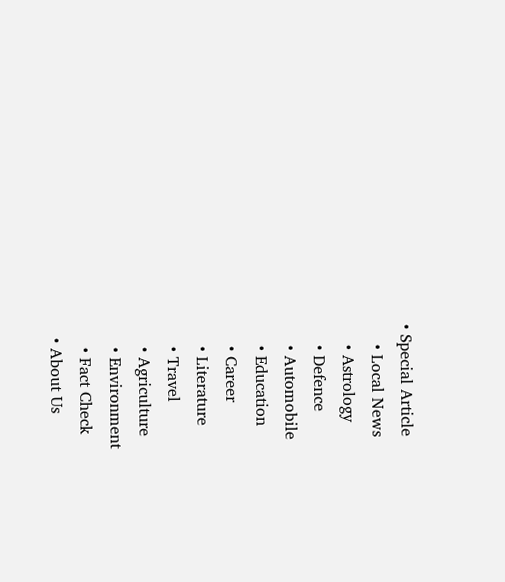• Special Article
    • Local News
    • Astrology
    • Defence
    • Automobile
    • Education
    • Career
    • Literature
    • Travel
    • Agriculture
    • Environment
    • Fact Check
  • About Us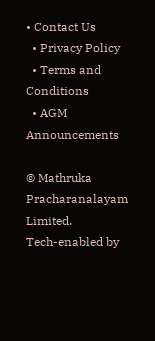• Contact Us
  • Privacy Policy
  • Terms and Conditions
  • AGM Announcements

© Mathruka Pracharanalayam Limited.
Tech-enabled by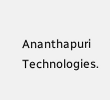Ananthapuri Technologies.